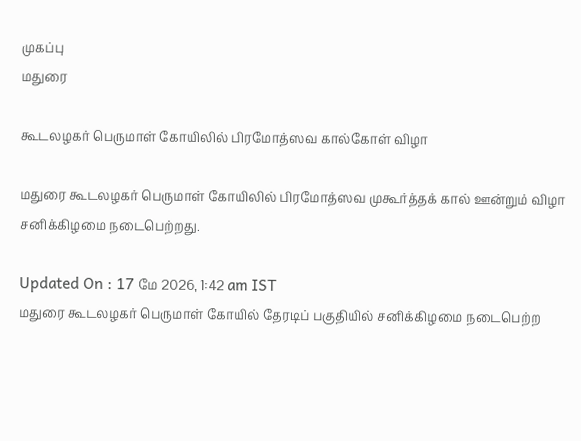முகப்பு
மதுரை

கூடலழகர் பெருமாள் கோயிலில் பிரமோத்ஸவ கால்கோள் விழா

மதுரை கூடலழகர் பெருமாள் கோயிலில் பிரமோத்ஸவ முகூர்த்தக் கால் ஊன்றும் விழா சனிக்கிழமை நடைபெற்றது.

Updated On : 17 மே 2026, 1:42 am IST
மதுரை கூடலழகர் பெருமாள் கோயில் தேரடிப் பகுதியில் சனிக்கிழமை நடைபெற்ற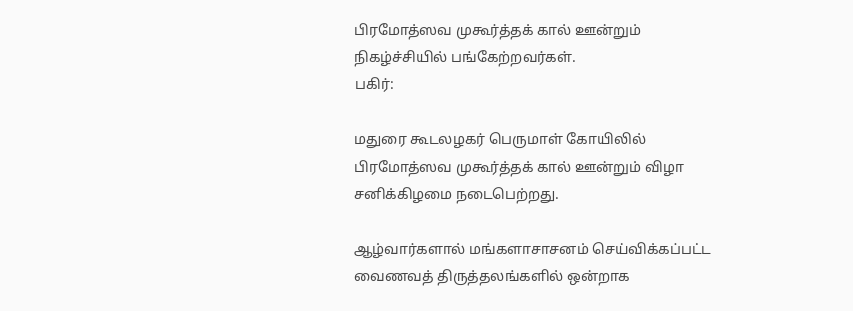பிரமோத்ஸவ முகூர்த்தக் கால் ஊன்றும் நிகழ்ச்சியில் பங்கேற்றவர்கள்.
பகிர்:

மதுரை கூடலழகர் பெருமாள் கோயிலில் பிரமோத்ஸவ முகூர்த்தக் கால் ஊன்றும் விழா சனிக்கிழமை நடைபெற்றது.

ஆழ்வார்களால் மங்களாசாசனம் செய்விக்கப்பட்ட வைணவத் திருத்தலங்களில் ஒன்றாக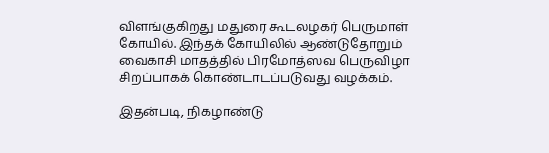விளங்குகிறது மதுரை கூடலழகர் பெருமாள் கோயில். இந்தக் கோயிலில் ஆண்டுதோறும் வைகாசி மாதத்தில் பிரமோத்ஸவ பெருவிழா சிறப்பாகக் கொண்டாடப்படுவது வழக்கம்.

இதன்படி, நிகழாண்டு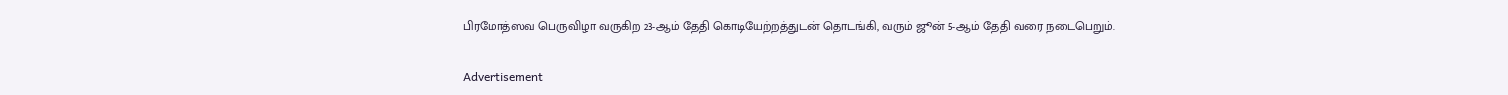பிரமோத்ஸவ பெருவிழா வருகிற 23-ஆம் தேதி கொடியேற்றத்துடன் தொடங்கி, வரும் ஜூன் 5-ஆம் தேதி வரை நடைபெறும்.

Advertisement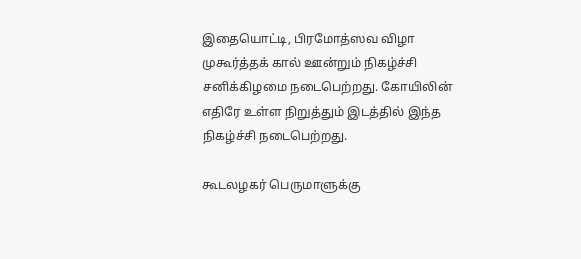இதையொட்டி, பிரமோத்ஸவ விழா முகூர்த்தக் கால் ஊன்றும் நிகழ்ச்சி சனிக்கிழமை நடைபெற்றது. கோயிலின் எதிரே உள்ள நிறுத்தும் இடத்தில் இந்த நிகழ்ச்சி நடைபெற்றது.

கூடலழகர் பெருமாளுக்கு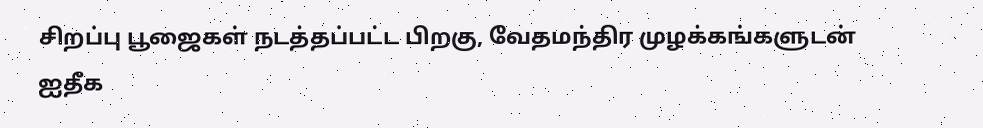சிறப்பு பூஜைகள் நடத்தப்பட்ட பிறகு, வேதமந்திர முழக்கங்களுடன் ஐதீக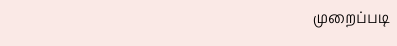முறைப்படி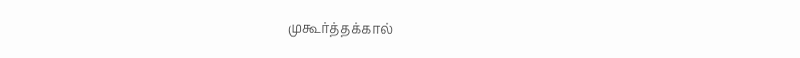முகூர்த்தக்கால்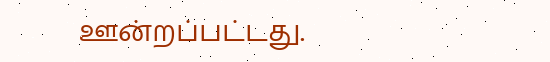ஊன்றப்பட்டது.